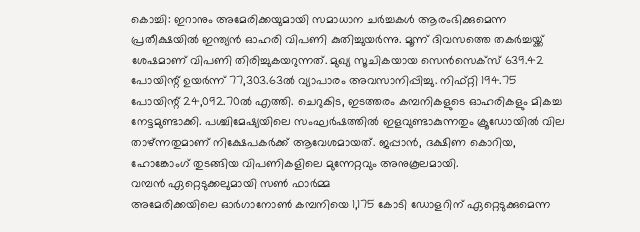കൊച്ചി: ഇറാനും അമേരിക്കയുമായി സമാധാന ചർച്ചകൾ ആരംഭിക്കുമെന്ന പ്രതീക്ഷയിൽ ഇന്ത്യൻ ഓഹരി വിപണി കുതിച്ചുയർന്നു. മൂന്ന് ദിവസത്തെ തകർച്ചയ്ക്ക് ശേഷമാണ് വിപണി തിരിച്ചുകയറുന്നത്. മുഖ്യ സൂചികയായ സെൻസെക്സ് 639.42 പോയിന്റ് ഉയർന്ന് 77,303.63ൽ വ്യാപാരം അവസാനിപ്പിച്ചു. നിഫ്റ്റി 194.75 പോയിന്റ് 24,092.70ൽ എത്തി. ചെറുകിട, ഇടത്തരം കമ്പനികളുടെ ഓഹരികളും മികച്ച നേട്ടമുണ്ടാക്കി. പശ്ചിമേഷ്യയിലെ സംഘർഷത്തിൽ ഇളവുണ്ടാകുന്നതും ക്രൂഡോയിൽ വില താഴ്ന്നതുമാണ് നിക്ഷേപകർക്ക് ആവേശമായത്. ജപ്പാൻ, ദക്ഷിണ കൊറിയ, ഹോങ്കോംഗ് തുടങ്ങിയ വിപണികളിലെ മുന്നേറ്റവും അനുകൂലമായി.
വമ്പൻ ഏറ്റെടുക്കലുമായി സൺ ഫാർമ്മ
അമേരിക്കയിലെ ഓർഗാനോൺ കമ്പനിയെ 1,175 കോടി ഡോളറിന് ഏറ്റെടുക്കുമെന്ന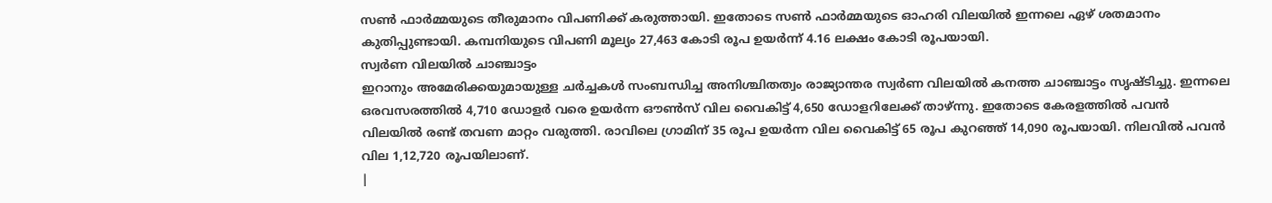സൺ ഫാർമ്മയുടെ തീരുമാനം വിപണിക്ക് കരുത്തായി. ഇതോടെ സൺ ഫാർമ്മയുടെ ഓഹരി വിലയിൽ ഇന്നലെ ഏഴ് ശതമാനം കുതിപ്പുണ്ടായി. കമ്പനിയുടെ വിപണി മൂല്യം 27,463 കോടി രൂപ ഉയർന്ന് 4.16 ലക്ഷം കോടി രൂപയായി.
സ്വർണ വിലയിൽ ചാഞ്ചാട്ടം
ഇറാനും അമേരിക്കയുമായുള്ള ചർച്ചകൾ സംബന്ധിച്ച അനിശ്ചിതത്വം രാജ്യാന്തര സ്വർണ വിലയിൽ കനത്ത ചാഞ്ചാട്ടം സൃഷ്ടിച്ചു. ഇന്നലെ ഒരവസരത്തിൽ 4,710 ഡോളർ വരെ ഉയർന്ന ഔൺസ് വില വൈകിട്ട് 4,650 ഡോളറിലേക്ക് താഴ്ന്നു. ഇതോടെ കേരളത്തിൽ പവൻ വിലയിൽ രണ്ട് തവണ മാറ്റം വരുത്തി. രാവിലെ ഗ്രാമിന് 35 രൂപ ഉയർന്ന വില വൈകിട്ട് 65 രൂപ കുറഞ്ഞ് 14,090 രൂപയായി. നിലവിൽ പവൻ വില 1,12,720 രൂപയിലാണ്.
|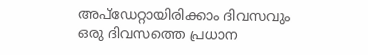അപ്ഡേറ്റായിരിക്കാം ദിവസവും
ഒരു ദിവസത്തെ പ്രധാന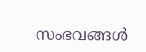സംഭവങ്ങൾ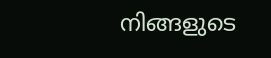നിങ്ങളുടെ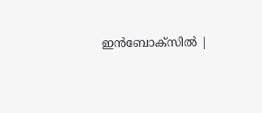ഇൻബോക്സിൽ |